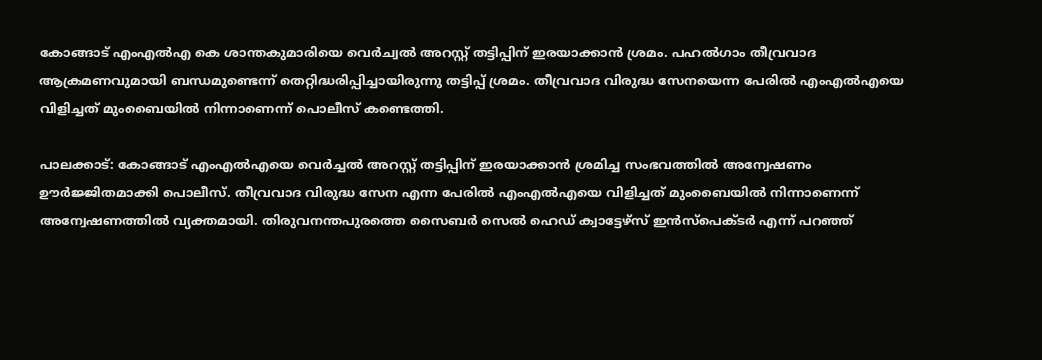കോങ്ങാട് എംഎൽഎ കെ ശാന്തകുമാരിയെ വെർച്വൽ അറസ്റ്റ് തട്ടിപ്പിന് ഇരയാക്കാൻ ശ്രമം. പഹൽഗാം തീവ്രവാദ ആക്രമണവുമായി ബന്ധമുണ്ടെന്ന് തെറ്റിദ്ധരിപ്പിച്ചായിരുന്നു തട്ടിപ്പ് ശ്രമം. തീവ്രവാദ വിരുദ്ധ സേനയെന്ന പേരിൽ എംഎൽഎയെ വിളിച്ചത് മുംബൈയിൽ നിന്നാണെന്ന് പൊലീസ് കണ്ടെത്തി.

പാലക്കാട്: കോങ്ങാട് എംഎൽഎയെ വെർച്ചൽ അറസ്റ്റ് തട്ടിപ്പിന് ഇരയാക്കാൻ ശ്രമിച്ച സംഭവത്തിൽ അന്വേഷണം ഊർജ്ജിതമാക്കി പൊലീസ്. തീവ്രവാദ വിരുദ്ധ സേന എന്ന പേരിൽ എംഎൽഎയെ വിളിച്ചത് മുംബൈയിൽ നിന്നാണെന്ന് അന്വേഷണത്തിൽ വ്യക്തമായി. തിരുവനന്തപുരത്തെ സൈബർ സെൽ ഹെഡ് ക്വാട്ടേഴ്സ് ഇൻസ്പെക്ടർ എന്ന് പറഞ്ഞ്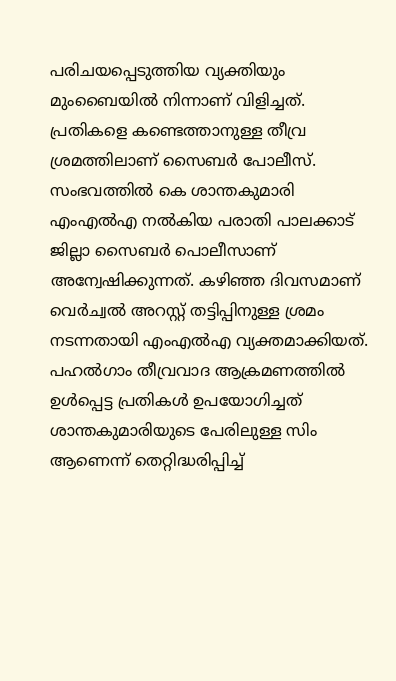പരിചയപ്പെടുത്തിയ വ്യക്തിയും മുംബൈയിൽ നിന്നാണ് വിളിച്ചത്. പ്രതികളെ കണ്ടെത്താനുള്ള തീവ്ര ശ്രമത്തിലാണ് സൈബർ പോലീസ്. സംഭവത്തിൽ കെ ശാന്തകുമാരി എംഎൽഎ നൽകിയ പരാതി പാലക്കാട് ജില്ലാ സൈബർ പൊലീസാണ് അന്വേഷിക്കുന്നത്. കഴിഞ്ഞ ദിവസമാണ് വെർച്വൽ അറസ്റ്റ് തട്ടിപ്പിനുള്ള ശ്രമം നടന്നതായി എംഎൽഎ വ്യക്തമാക്കിയത്. പഹൽഗാം തീവ്രവാദ ആക്രമണത്തിൽ ഉൾപ്പെട്ട പ്രതികൾ ഉപയോഗിച്ചത് ശാന്തകുമാരിയുടെ പേരിലുള്ള സിം ആണെന്ന് തെറ്റിദ്ധരിപ്പിച്ച്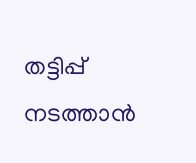തട്ടിപ്പ് നടത്താൻ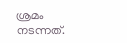ശ്രമം നടന്നത്.